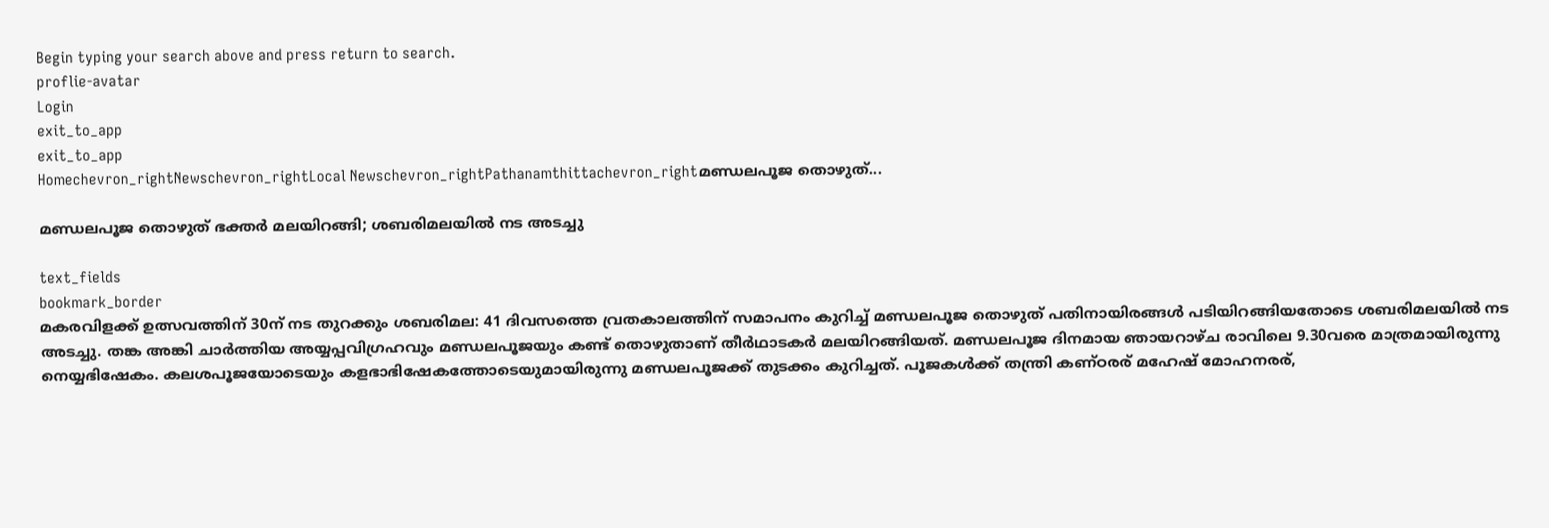Begin typing your search above and press return to search.
proflie-avatar
Login
exit_to_app
exit_to_app
Homechevron_rightNewschevron_rightLocal Newschevron_rightPathanamthittachevron_rightമണ്ഡലപൂജ തൊഴുത്...

മണ്ഡലപൂജ തൊഴുത് ഭക്തർ മലയിറങ്ങി; ശബരിമലയിൽ നട അടച്ചു

text_fields
bookmark_border
മകരവിളക്ക് ഉത്സവത്തിന് 30ന് നട തുറക്കും ശബരിമല: 41 ദിവസത്തെ വ്രതകാലത്തിന് സമാപനം കുറിച്ച് മണ്ഡലപൂജ തൊഴുത്‌ പതിനായിരങ്ങൾ പടിയിറങ്ങിയതോടെ ശബരിമലയിൽ നട അടച്ചു. തങ്ക അങ്കി ചാര്‍ത്തിയ അയ്യപ്പവിഗ്രഹവും മണ്ഡലപൂജയും കണ്ട് തൊഴുതാണ് തീർഥാടകർ മലയിറങ്ങിയത്. മണ്ഡലപൂജ ദിനമായ ഞായറാഴ്ച രാവിലെ 9.30വരെ മാത്രമായിരുന്നു നെയ്യഭിഷേകം. കലശപൂജയോടെയും കളഭാഭിഷേകത്തോടെയുമായിരുന്നു മണ്ഡലപൂജക്ക് തുടക്കം കുറിച്ചത്. പൂജകള്‍ക്ക് തന്ത്രി കണ്ഠരര് മഹേഷ് മോഹനരര്,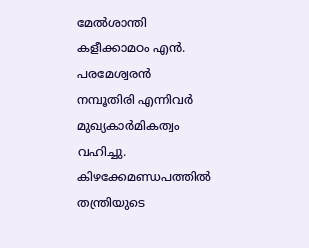മേല്‍ശാന്തി കളീക്കാമഠം എന്‍. പരമേശ്വരന്‍ നമ്പൂതിരി എന്നിവര്‍ മുഖ്യകാര്‍മികത്വം വഹിച്ചു. കിഴക്കേമണ്ഡപത്തില്‍ തന്ത്രിയുടെ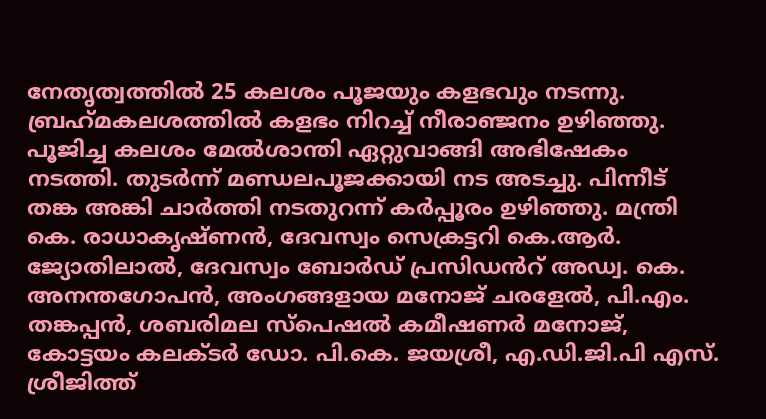നേതൃത്വത്തില്‍ 25 കലശം പൂജയും കളഭവും നടന്നു. ബ്രഹ്‌മകലശത്തില്‍ കളഭം നിറച്ച് നീരാഞ്ജനം ഉഴിഞ്ഞു. പൂജിച്ച കലശം മേല്‍ശാന്തി ഏറ്റുവാങ്ങി അഭിഷേകം നടത്തി. തുടര്‍ന്ന് മണ്ഡലപൂജക്കായി നട അടച്ചു. പിന്നീട് തങ്ക അങ്കി ചാര്‍ത്തി നടതുറന്ന് കര്‍പ്പൂരം ഉഴിഞ്ഞു. മന്ത്രി കെ. രാധാകൃഷ്ണന്‍, ദേവസ്വം സെക്രട്ടറി കെ.ആര്‍. ജ്യോതിലാല്‍, ദേവസ്വം ബോര്‍ഡ് പ്രസിഡൻറ് അഡ്വ. കെ. അനന്തഗോപന്‍, അംഗങ്ങളായ മനോജ് ചരളേല്‍, പി.എം. തങ്കപ്പന്‍, ശബരിമല സ്‌പെഷല്‍ കമീഷണര്‍ മനോജ്, കോട്ടയം കലക്ടര്‍ ഡോ. പി.കെ. ജയശ്രീ, എ.ഡി.ജി.പി എസ്. ശ്രീജിത്ത്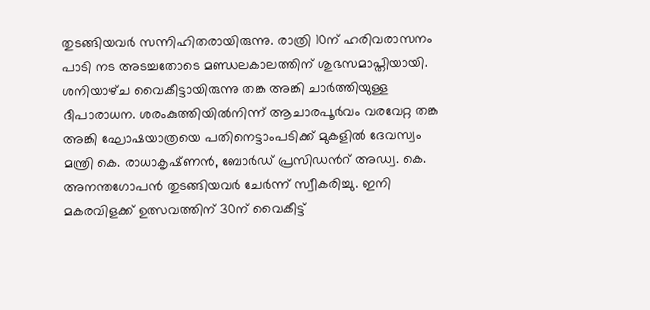തുടങ്ങിയവര്‍ സന്നിഹിതരായിരുന്നു. രാത്രി 10ന് ഹരിവരാസനം പാടി നട അടച്ചതോടെ മണ്ഡലകാലത്തിന് ശുഭസമാപ്തിയായി. ശനിയാഴ്‌ച വൈകീട്ടായിരുന്നു തങ്ക അങ്കി ചാർത്തിയുള്ള ദീപാരാധന. ശരംകുത്തിയിൽനിന്ന്‌ ആചാരപൂർവം വരവേറ്റ തങ്ക അങ്കി ഘോഷയാത്രയെ പതിനെട്ടാംപടിക്ക്‌ മുകളിൽ ദേവസ്വം മന്ത്രി കെ. രാധാകൃഷ്‌ണൻ, ബോർഡ്‌ പ്രസിഡൻറ് അഡ്വ. കെ. അനന്തഗോപൻ തുടങ്ങിയവർ ചേർന്ന്‌ സ്വീകരിച്ചു. ഇനി മകരവിളക്ക് ഉത്സവത്തിന് 30ന് വൈകീട്ട്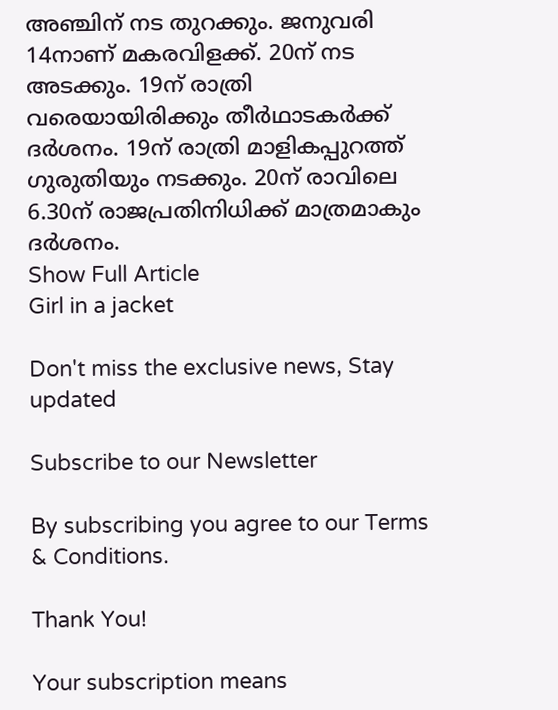അഞ്ചിന് നട തുറക്കും. ജനുവരി 14നാണ് മകരവിളക്ക്. 20ന് നട അടക്കും. 19ന് രാത്രി വരെയായിരിക്കും തീര്‍ഥാടകര്‍ക്ക് ദര്‍ശനം. 19ന് രാത്രി മാളികപ്പുറത്ത് ഗുരുതിയും നടക്കും. 20ന് രാവിലെ 6.30ന് രാജപ്രതിനിധിക്ക് മാത്രമാകും ദര്‍ശനം.
Show Full Article
Girl in a jacket

Don't miss the exclusive news, Stay updated

Subscribe to our Newsletter

By subscribing you agree to our Terms & Conditions.

Thank You!

Your subscription means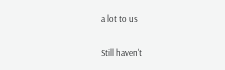a lot to us

Still haven't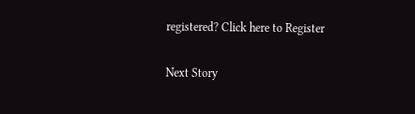registered? Click here to Register

Next Story